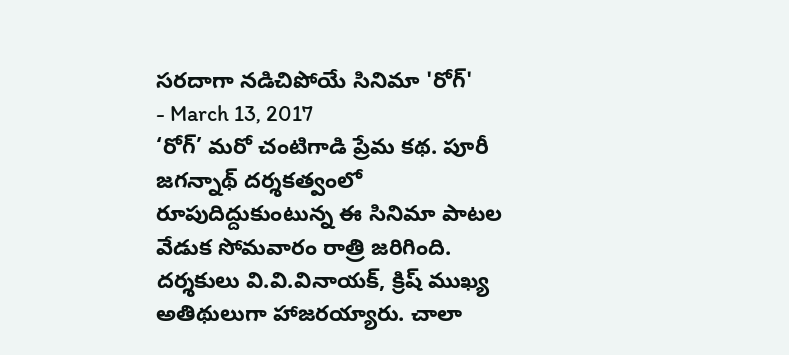సరదాగా నడిచిపోయే సినిమా 'రోగ్'
- March 13, 2017
‘రోగ్’ మరో చంటిగాడి ప్రేమ కథ. పూరీ జగన్నాథ్ దర్శకత్వంలో రూపుదిద్దుకుంటున్న ఈ సినిమా పాటల వేడుక సోమవారం రాత్రి జరిగింది. దర్శకులు వి.వి.వినాయక్, క్రిష్ ముఖ్య అతిథులుగా హాజరయ్యారు. చాలా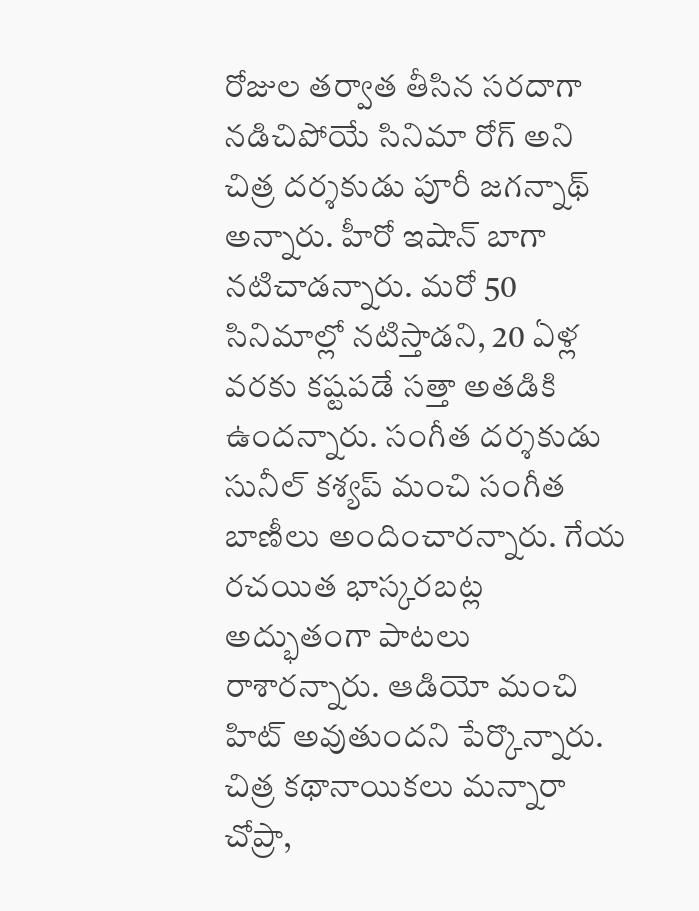రోజుల తర్వాత తీసిన సరదాగా నడిచిపోయే సినిమా రోగ్ అని చిత్ర దర్శకుడు పూరీ జగన్నాథ్ అన్నారు. హీరో ఇషాన్ బాగా నటిచాడన్నారు. మరో 50 సినిమాల్లో నటిస్తాడని, 20 ఏళ్ల వరకు కష్టపడే సత్తా అతడికి ఉందన్నారు. సంగీత దర్శకుడు సునీల్ కశ్యప్ మంచి సంగీత బాణీలు అందించారన్నారు. గేయ రచయిత భాస్కరబట్ల అద్భుతంగా పాటలు రాశారన్నారు. ఆడియో మంచి హిట్ అవుతుందని పేర్కొన్నారు. చిత్ర కథానాయికలు మన్నారా చోప్రా,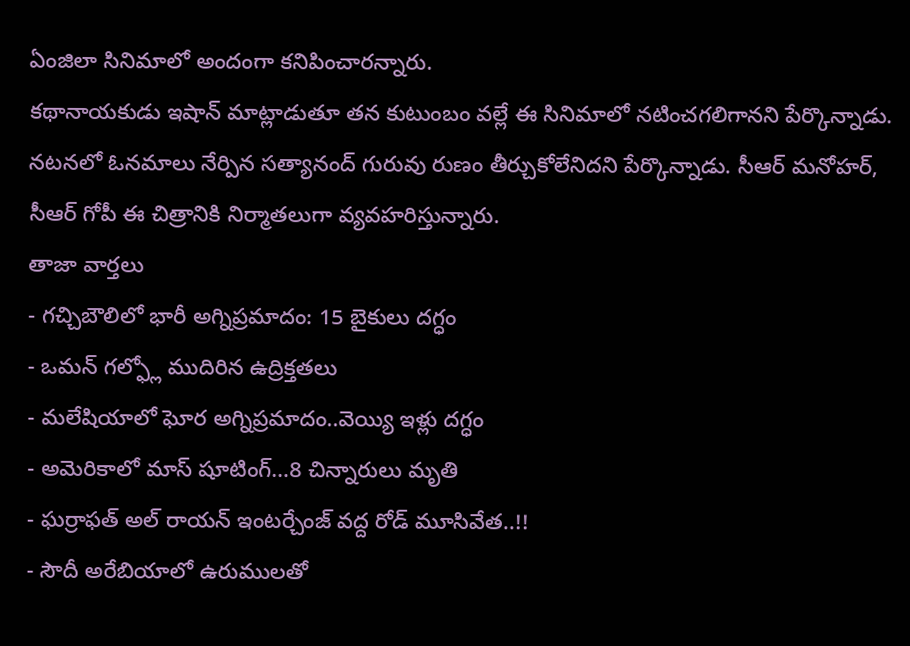ఏంజిలా సినిమాలో అందంగా కనిపించారన్నారు.
కథానాయకుడు ఇషాన్ మాట్లాడుతూ తన కుటుంబం వల్లే ఈ సినిమాలో నటించగలిగానని పేర్కొన్నాడు. నటనలో ఓనమాలు నేర్పిన సత్యానంద్ గురువు రుణం తీర్చుకోలేనిదని పేర్కొన్నాడు. సీఆర్ మనోహర్, సీఆర్ గోపీ ఈ చిత్రానికి నిర్మాతలుగా వ్యవహరిస్తున్నారు.
తాజా వార్తలు
- గచ్చిబౌలిలో భారీ అగ్నిప్రమాదం: 15 బైకులు దగ్ధం
- ఒమన్ గల్ఫ్లో ముదిరిన ఉద్రిక్తతలు
- మలేషియాలో ఘోర అగ్నిప్రమాదం..వెయ్యి ఇళ్లు దగ్ధం
- అమెరికాలో మాస్ షూటింగ్…8 చిన్నారులు మృతి
- ఘర్రాఫత్ అల్ రాయన్ ఇంటర్చేంజ్ వద్ద రోడ్ మూసివేత..!!
- సౌదీ అరేబియాలో ఉరుములతో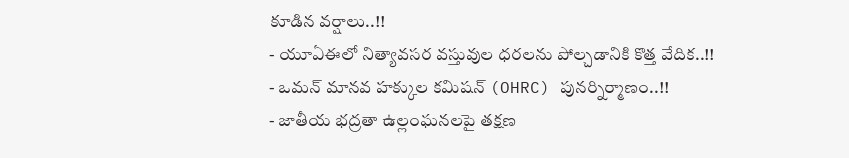కూడిన వర్షాలు..!!
- యూఏఈలో నిత్యావసర వస్తువుల ధరలను పోల్చడానికి కొత్త వేదిక..!!
- ఒమన్ మానవ హక్కుల కమిషన్ (OHRC) పునర్నిర్మాణం..!!
- జాతీయ భద్రతా ఉల్లంఘనలపై తక్షణ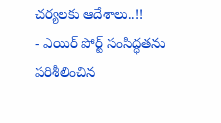చర్యలకు ఆదేశాలు..!!
- ఎయిర్ పోర్ట్ సంసిద్ధతను పరిశీలించిన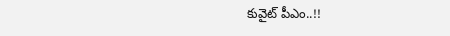కువైట్ పీఎం..!!